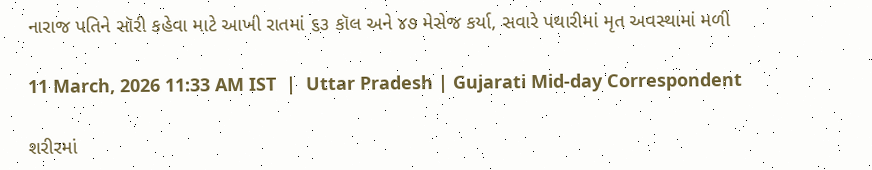નારાજ પતિને સૉરી કહેવા માટે આખી રાતમાં ૬૩ કૉલ અને ૪૭ મેસેજ કર્યા, સવારે પથારીમાં મૃત અવસ્થામાં મળી

11 March, 2026 11:33 AM IST  |  Uttar Pradesh | Gujarati Mid-day Correspondent

શરીરમાં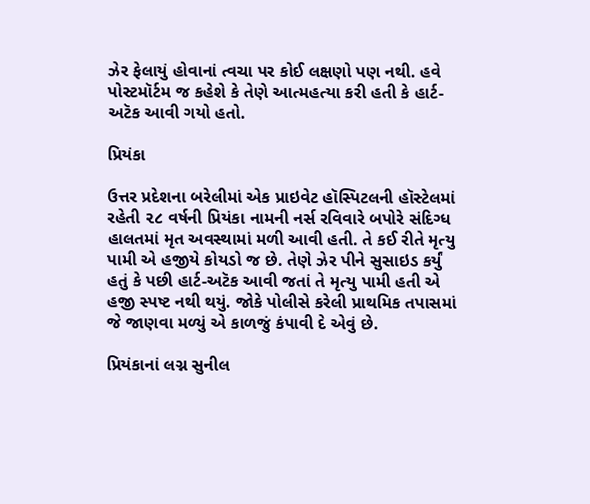ઝેર ફેલાયું હોવાનાં ત્વચા પર કોઈ લક્ષણો પણ નથી. હવે પોસ્ટમૉર્ટમ જ કહેશે કે તેણે આત્મહત્યા કરી હતી કે હાર્ટ-અટૅક આવી ગયો હતો.

પ્રિયંકા

ઉત્તર પ્રદેશના બરેલીમાં એક પ્રાઇવેટ હૉસ્પિટલની હૉસ્ટેલમાં રહેતી ૨૮ વર્ષની પ્રિયંકા નામની નર્સ રવિવારે બપોરે સંદિગ્ધ હાલતમાં મૃત અવસ્થામાં મળી આવી હતી. તે કઈ રીતે મૃત્યુ પામી એ હજીયે કોયડો જ છે. તેણે ઝેર પીને સુસાઇડ કર્યું હતું કે પછી હાર્ટ-અટૅક આવી જતાં તે મૃત્યુ પામી હતી એ હજી સ્પષ્ટ નથી થયું. જોકે પોલીસે કરેલી પ્રાથમિક તપાસમાં જે જાણવા મળ્યું એ કાળજું કંપાવી દે એવું છે.

પ્રિયંકાનાં લગ્ન સુનીલ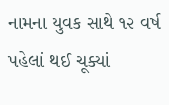નામના યુવક સાથે ૧૨ વર્ષ પહેલાં થઈ ચૂક્યાં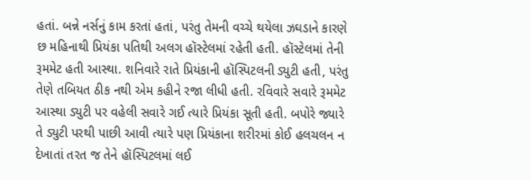હતાં. બન્ને નર્સનું કામ કરતાં હતાં, પરંતુ તેમની વચ્ચે થયેલા ઝઘડાને કારણે છ મહિનાથી પ્રિયંકા પતિથી અલગ હૉસ્ટેલમાં રહેતી હતી. હૉસ્ટેલમાં તેની રૂમમેટ હતી આસ્થા. શનિવારે રાતે પ્રિયંકાની હૉસ્પિટલની ડ્યુટી હતી, પરંતુ તેણે તબિયત ઠીક નથી એમ કહીને રજા લીધી હતી. રવિવારે સવારે રૂમમેટ આસ્થા ડ્યુટી પર વહેલી સવારે ગઈ ત્યારે પ્રિયંકા સૂતી હતી. બપોરે જ્યારે તે ડ્યુટી પરથી પાછી આવી ત્યારે પણ પ્રિયંકાના શરીરમાં કોઈ હલચલન ન દેખાતાં તરત જ તેને હૉસ્પિટલમાં લઈ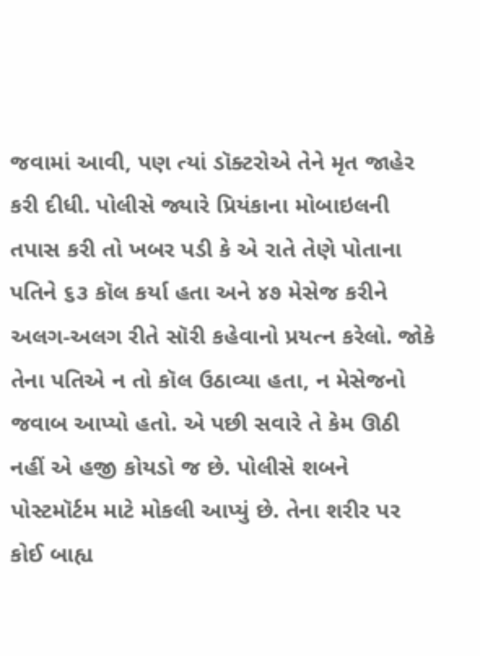જવામાં આવી, પણ ત્યાં ડૉક્ટરોએ તેને મૃત જાહેર કરી દીધી. પોલીસે જ્યારે પ્રિયંકાના મોબાઇલની તપાસ કરી તો ખબર પડી કે એ રાતે તેણે પોતાના પતિને ૬૩ કૉલ કર્યા હતા અને ૪૭ મેસેજ કરીને અલગ-અલગ રીતે સૉરી કહેવાનો પ્રયત્ન કરેલો. જોકે તેના પતિએ ન તો કૉલ ઉઠાવ્યા હતા, ન મેસેજનો જવાબ આપ્યો હતો. એ પછી સવારે તે કેમ ઊઠી નહીં એ હજી કોયડો જ છે. પોલીસે શબને પોસ્ટમૉર્ટમ માટે મોકલી આપ્યું છે. તેના શરીર પર કોઈ બાહ્ય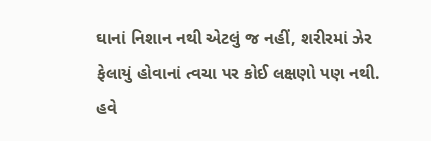ઘાનાં નિશાન નથી એટલું જ નહીં, શરીરમાં ઝેર ફેલાયું હોવાનાં ત્વચા પર કોઈ લક્ષણો પણ નથી. હવે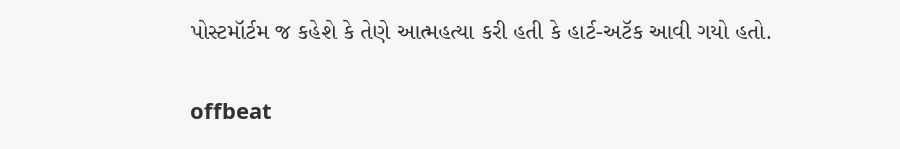પોસ્ટમૉર્ટમ જ કહેશે કે તેણે આત્મહત્યા કરી હતી કે હાર્ટ-અટૅક આવી ગયો હતો.

offbeat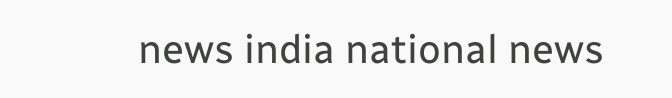news india national news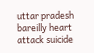uttar pradesh bareilly heart attack suicide